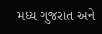મધ્ય ગુજરાત અને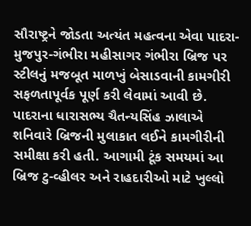સૌરાષ્ટ્રને જોડતા અત્યંત મહત્વના એવા પાદરા-મુજપુર-ગંભીરા મહીસાગર ગંભીરા બ્રિજ પર સ્ટીલનું મજબૂત માળખું બેસાડવાની કામગીરી સફળતાપૂર્વક પૂર્ણ કરી લેવામાં આવી છે. પાદરાના ધારાસભ્ય ચૈતન્યસિંહ ઝાલાએ શનિવારે બ્રિજની મુલાકાત લઈને કામગીરીની સમીક્ષા કરી હતી. આગામી ટૂંક સમયમાં આ બ્રિજ ટુ-વ્હીલર અને રાહદારીઓ માટે ખુલ્લો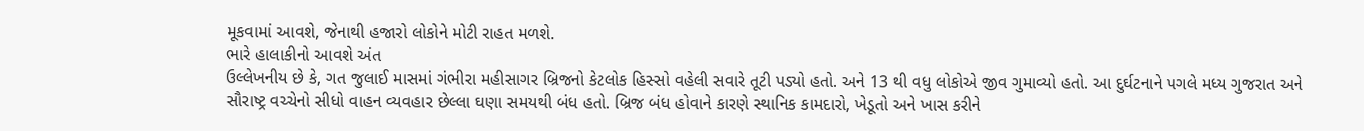મૂકવામાં આવશે, જેનાથી હજારો લોકોને મોટી રાહત મળશે.
ભારે હાલાકીનો આવશે અંત
ઉલ્લેખનીય છે કે, ગત જુલાઈ માસમાં ગંભીરા મહીસાગર બ્રિજનો કેટલોક હિસ્સો વહેલી સવારે તૂટી પડ્યો હતો. અને 13 થી વધુ લોકોએ જીવ ગુમાવ્યો હતો. આ દુર્ઘટનાને પગલે મધ્ય ગુજરાત અને સૌરાષ્ટ્ર વચ્ચેનો સીધો વાહન વ્યવહાર છેલ્લા ઘણા સમયથી બંધ હતો. બ્રિજ બંધ હોવાને કારણે સ્થાનિક કામદારો, ખેડૂતો અને ખાસ કરીને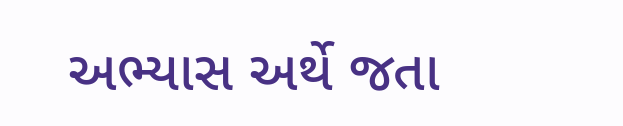અભ્યાસ અર્થે જતા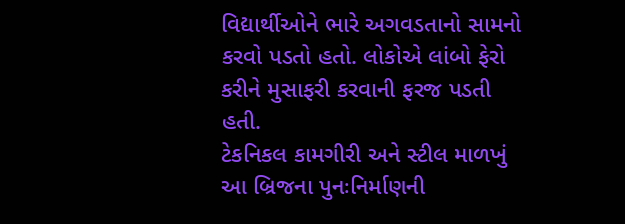વિદ્યાર્થીઓને ભારે અગવડતાનો સામનો કરવો પડતો હતો. લોકોએ લાંબો ફેરો કરીને મુસાફરી કરવાની ફરજ પડતી હતી.
ટેકનિકલ કામગીરી અને સ્ટીલ માળખું
આ બ્રિજના પુનઃનિર્માણની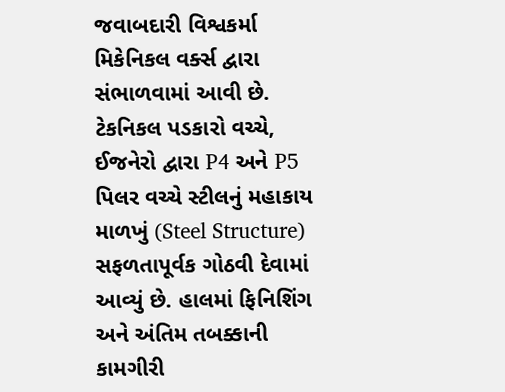જવાબદારી વિશ્વકર્મા મિકેનિકલ વર્ક્સ દ્વારા સંભાળવામાં આવી છે. ટેકનિકલ પડકારો વચ્ચે, ઈજનેરો દ્વારા P4 અને P5 પિલર વચ્ચે સ્ટીલનું મહાકાય માળખું (Steel Structure) સફળતાપૂર્વક ગોઠવી દેવામાં આવ્યું છે. હાલમાં ફિનિશિંગ અને અંતિમ તબક્કાની કામગીરી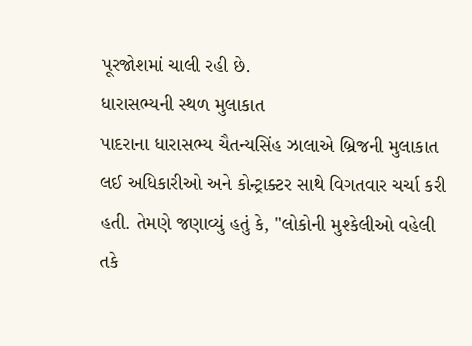પૂરજોશમાં ચાલી રહી છે.
ધારાસભ્યની સ્થળ મુલાકાત
પાદરાના ધારાસભ્ય ચૈતન્યસિંહ ઝાલાએ બ્રિજની મુલાકાત લઈ અધિકારીઓ અને કોન્ટ્રાક્ટર સાથે વિગતવાર ચર્ચા કરી હતી. તેમણે જણાવ્યું હતું કે, "લોકોની મુશ્કેલીઓ વહેલી તકે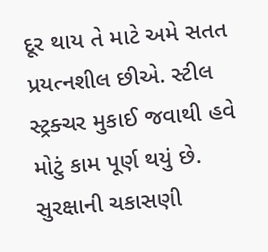દૂર થાય તે માટે અમે સતત પ્રયત્નશીલ છીએ. સ્ટીલ સ્ટ્રક્ચર મુકાઈ જવાથી હવે મોટું કામ પૂર્ણ થયું છે. સુરક્ષાની ચકાસણી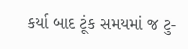કર્યા બાદ ટૂંક સમયમાં જ ટુ-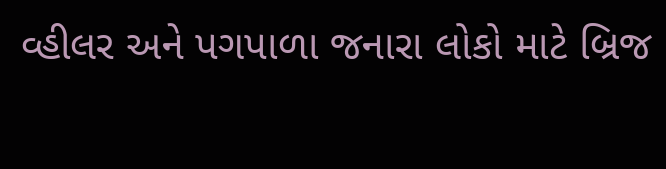વ્હીલર અને પગપાળા જનારા લોકો માટે બ્રિજ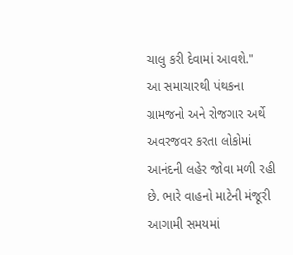ચાલુ કરી દેવામાં આવશે."
આ સમાચારથી પંથકના ગ્રામજનો અને રોજગાર અર્થે અવરજવર કરતા લોકોમાં આનંદની લહેર જોવા મળી રહી છે. ભારે વાહનો માટેની મંજૂરી આગામી સમયમાં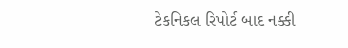ટેકનિકલ રિપોર્ટ બાદ નક્કી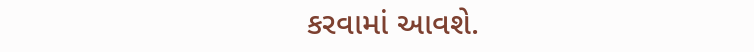કરવામાં આવશે.